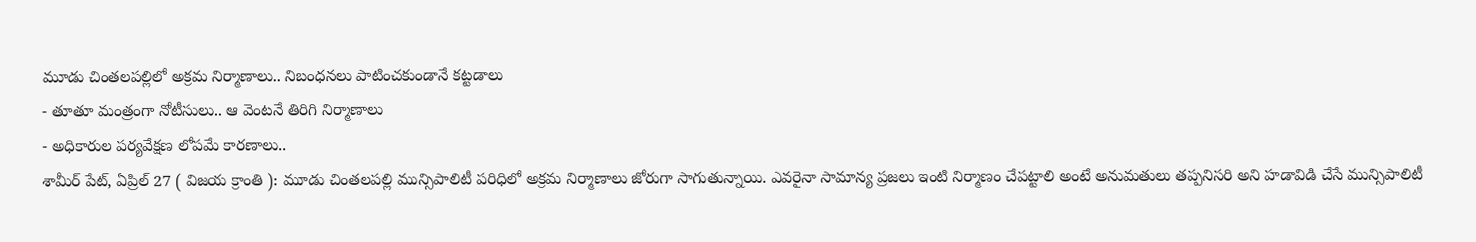మూడు చింతలపల్లిలో అక్రమ నిర్మాణాలు.. నిబంధనలు పాటించకుండానే కట్టడాలు
- తూతూ మంత్రంగా నోటీసులు.. ఆ వెంటనే తిరిగి నిర్మాణాలు
- అధికారుల పర్యవేక్షణ లోపమే కారణాలు..
శామీర్ పేట్, ఏప్రిల్ 27 ( విజయ క్రాంతి ): మూడు చింతలపల్లి మున్సిపాలిటీ పరిధిలో అక్రమ నిర్మాణాలు జోరుగా సాగుతున్నాయి. ఎవరైనా సామాన్య ప్రజలు ఇంటి నిర్మాణం చేపట్టాలి అంటే అనుమతులు తప్పనిసరి అని హడావిడి చేసే మున్సిపాలిటీ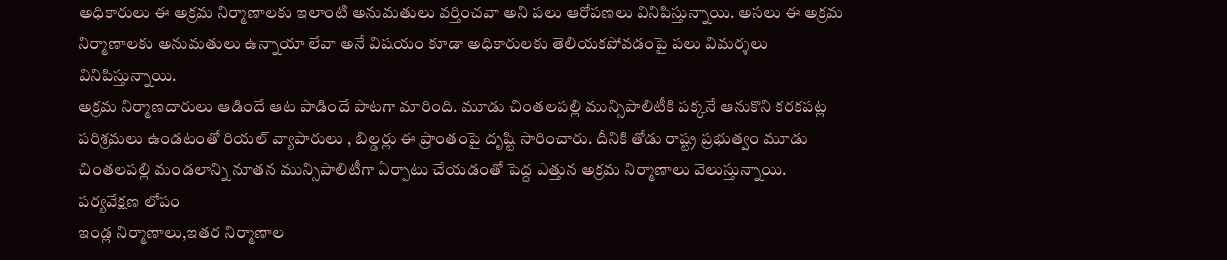అధికారులు ఈ అక్రమ నిర్మాణాలకు ఇలాంటి అనుమతులు వర్తించవా అని పలు ఆరోపణలు వినిపిస్తున్నాయి. అసలు ఈ అక్రమ నిర్మాణాలకు అనుమతులు ఉన్నాయా లేవా అనే విషయం కూడా అధికారులకు తెలియకపోవడంపై పలు విమర్శలు వినిపిస్తున్నాయి.
అక్రమ నిర్మాణదారులు ఆడిందే ఆట పాడిందే పాటగా మారింది. మూడు చింతలపల్లి మున్సిపాలిటీకి పక్కనే ఆనుకొని కరకపట్ల పరిశ్రమలు ఉండటంతో రియల్ వ్యాపారులు , బిల్డర్లు ఈ ప్రాంతంపై దృష్టి సారించారు. దీనికి తోడు రాష్ట్ర ప్రభుత్వం మూడు చింతలపల్లి మండలాన్ని నూతన మున్సిపాలిటీగా ఏర్పాటు చేయడంతో పెద్ద ఎత్తున అక్రమ నిర్మాణాలు వెలుస్తున్నాయి.
పర్యవేక్షణ లోపం
ఇండ్ల నిర్మాణాలు,ఇతర నిర్మాణాల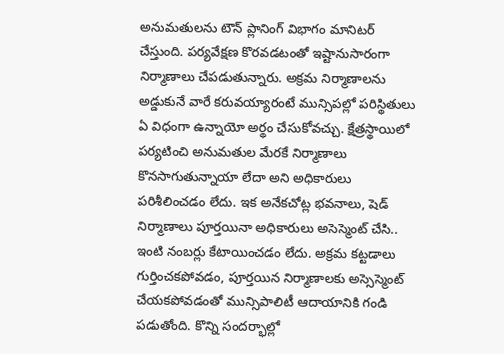అనుమతులను టౌన్ ప్లానింగ్ విభాగం మానిటర్ చేస్తుంది. పర్యవేక్షణ కొరవడటంతో ఇష్టానుసారంగా నిర్మాణాలు చేపడుతున్నారు. అక్రమ నిర్మాణాలను అడ్డుకునే వారే కరువయ్యారంటే మున్సిపల్లో పరిస్థితులు ఏ విధంగా ఉన్నాయో అర్థం చేసుకోవచ్చు. క్షేత్రస్థాయిలో పర్యటించి అనుమతుల మేరకే నిర్మాణాలు కొనసాగుతున్నాయా లేదా అని అధికారులు పరిశీలించడం లేదు. ఇక అనేకచోట్ల భవనాలు, షెడ్ నిర్మాణాలు పూర్తయినా అధికారులు అసెస్మెంట్ చేసి..
ఇంటి నంబర్లు కేటాయించడం లేదు. అక్రమ కట్టడాలు గుర్తించకపోవడం, పూర్తయిన నిర్మాణాలకు అస్సెస్మెంట్ చేయకపోవడంతో మున్సిపాలిటీ ఆదాయానికి గండి పడుతోంది. కొన్ని సందర్భాల్లో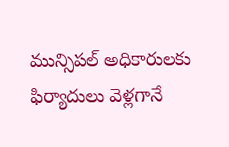మున్సిపల్ అధికారులకు ఫిర్యాదులు వెళ్లగానే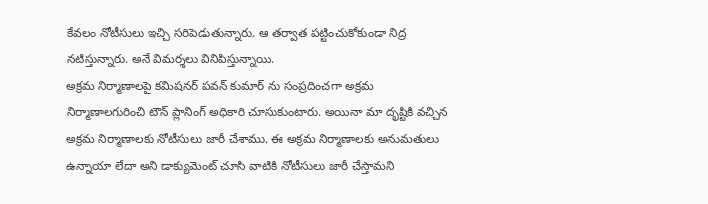కేవలం నోటీసులు ఇచ్చి సరిపెడుతున్నారు. ఆ తర్వాత పట్టించుకోకుండా నిద్ర నటిస్తున్నారు. అనే విమర్శలు వినిపిస్తున్నాయి.
అక్రమ నిర్మాణాలపై కమిషనర్ పవన్ కుమార్ ను సంప్రదించగా అక్రమ నిర్మాణాలగురించి టౌన్ ప్లానింగ్ అధికారి చూసుకుంటారు. అయినా మా దృష్టికి వచ్చిన అక్రమ నిర్మాణాలకు నోటీసులు జారీ చేశాము. ఈ అక్రమ నిర్మాణాలకు అనుమతులు ఉన్నాయా లేదా అని డాక్యుమెంట్ చూసి వాటికి నోటీసులు జారీ చేస్తామని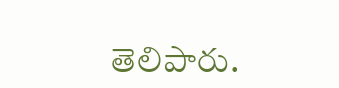తెలిపారు.